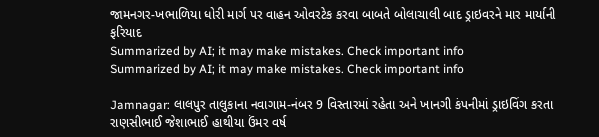જામનગર-ખભાળિયા ધોરી માર્ગ પર વાહન ઓવરટેક કરવા બાબતે બોલાચાલી બાદ ડ્રાઇવરને માર માર્યાની ફરિયાદ
Summarized by AI; it may make mistakes. Check important info
Summarized by AI; it may make mistakes. Check important info

Jamnagar: લાલપુર તાલુકાના નવાગામ-નંબર 9 વિસ્તારમાં રહેતા અને ખાનગી કંપનીમાં ડ્રાઇવિંગ કરતા રાણસીભાઈ જેશાભાઈ હાથીયા ઉંમર વર્ષ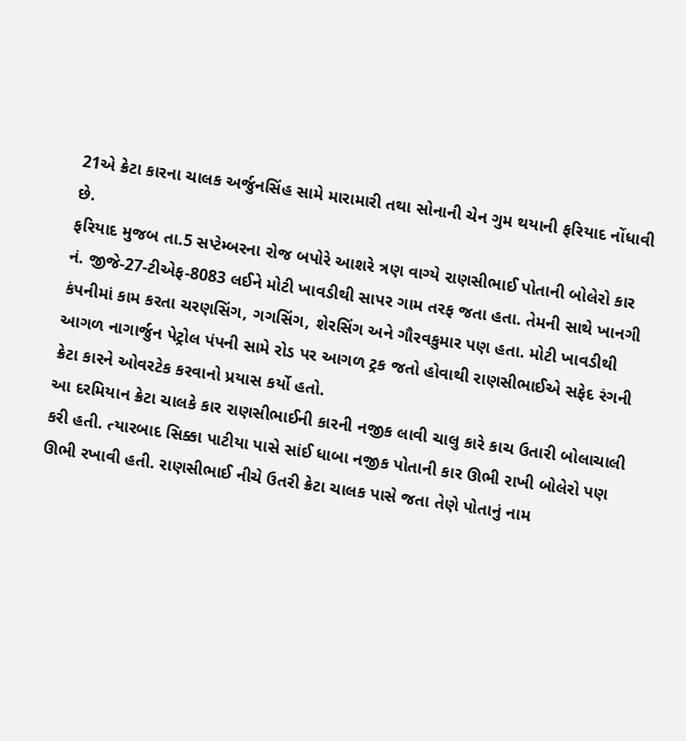21એ ક્રેટા કારના ચાલક અર્જુનસિંહ સામે મારામારી તથા સોનાની ચેન ગુમ થયાની ફરિયાદ નોંધાવી છે.
ફરિયાદ મુજબ તા.5 સપ્ટેમ્બરના રોજ બપોરે આશરે ત્રણ વાગ્યે રાણસીભાઈ પોતાની બોલેરો કાર નં. જીજે-27-ટીએફ-8083 લઈને મોટી ખાવડીથી સાપર ગામ તરફ જતા હતા. તેમની સાથે ખાનગી કંપનીમાં કામ કરતા ચરણસિંગ, ગગસિંગ, શેરસિંગ અને ગૌરવકુમાર પણ હતા. મોટી ખાવડીથી આગળ નાગાર્જુન પેટ્રોલ પંપની સામે રોડ પર આગળ ટ્રક જતો હોવાથી રાણસીભાઈએ સફેદ રંગની ક્રેટા કારને ઓવરટેક કરવાનો પ્રયાસ કર્યો હતો.
આ દરમિયાન ક્રેટા ચાલકે કાર રાણસીભાઈની કારની નજીક લાવી ચાલુ કારે કાચ ઉતારી બોલાચાલી કરી હતી. ત્યારબાદ સિક્કા પાટીયા પાસે સાંઈ ધાબા નજીક પોતાની કાર ઊભી રાખી બોલેરો પણ ઊભી રખાવી હતી. રાણસીભાઈ નીચે ઉતરી ક્રેટા ચાલક પાસે જતા તેણે પોતાનું નામ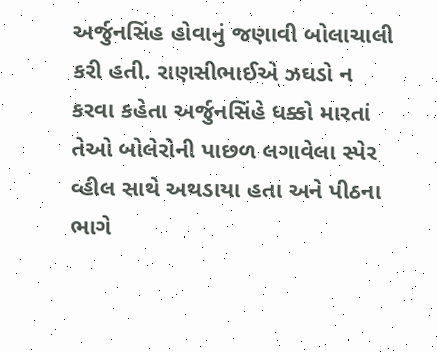અર્જુનસિંહ હોવાનું જણાવી બોલાચાલી કરી હતી. રાણસીભાઈએ ઝઘડો ન કરવા કહેતા અર્જુનસિંહે ધક્કો મારતાં તેઓ બોલેરોની પાછળ લગાવેલા સ્પેર વ્હીલ સાથે અથડાયા હતા અને પીઠના ભાગે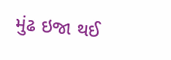મુંઢ ઇજા થઈ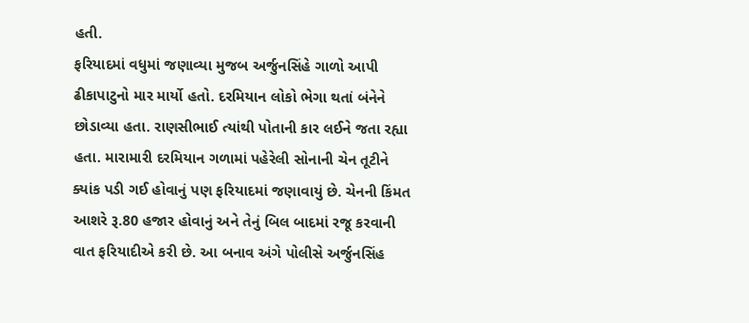હતી.
ફરિયાદમાં વધુમાં જણાવ્યા મુજબ અર્જુનસિંહે ગાળો આપી ઢીકાપાટુનો માર માર્યો હતો. દરમિયાન લોકો ભેગા થતાં બંનેને છોડાવ્યા હતા. રાણસીભાઈ ત્યાંથી પોતાની કાર લઈને જતા રહ્યા હતા. મારામારી દરમિયાન ગળામાં પહેરેલી સોનાની ચેન તૂટીને ક્યાંક પડી ગઈ હોવાનું પણ ફરિયાદમાં જણાવાયું છે. ચેનની કિંમત આશરે રૂ.80 હજાર હોવાનું અને તેનું બિલ બાદમાં રજૂ કરવાની વાત ફરિયાદીએ કરી છે. આ બનાવ અંગે પોલીસે અર્જુનસિંહ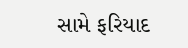સામે ફરિયાદ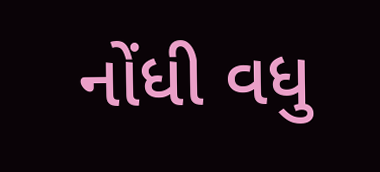નોંધી વધુ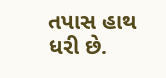તપાસ હાથ ધરી છે.